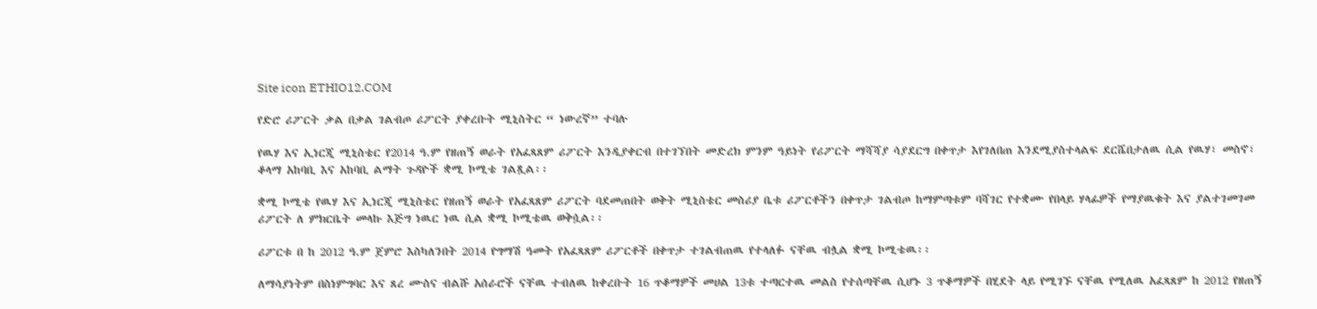Site icon ETHIO12.COM

የድሮ ሪፖርት ቃል በቃል ገልብጦ ሪፖርት ያቀረቡት ሚኒስትር “ ነውረኛ” ተባሉ

የዉሃ እና ኢነርጂ ሚኒስቴር የ2014 ዓ.ም የዘጠኝ ወራት የአፈጻጸም ሪፖርት እንዲያቀርብ በተገኘበት መድረክ ምንም ዓይነት የሪፖርት ማሻሻያ ሳያደርግ በቀጥታ እየገለበጠ እንደሚያስተላልፍ ደርሼበታለዉ ሲል የዉሃ፣ መስኖ፣ ቆላማ አከባቢ እና አከባቢ ልማት ጉዳዮች ቋሚ ኮሚቴ ገልጿል፡፡

ቋሚ ኮሚቴ የዉሃ እና ኢነርጂ ሚኒስቴር የዘጠኝ ወራት የአፈጻጸም ሪፖርት ባደመጠበት ወቅት ሚኒስቴር መስሪያ ቤቱ ሪፖርቶችን በቀጥታ ገልብጦ ከማምጣቱም ባሻገር የተቋሙ የበላይ ሃላፊዎች የማያዉቁት እና ያልተገመገመ ሪፖርት ለ ምክርቤት መላኩ እጅግ ነዉር ነዉ ሲል ቋሚ ኮሚቴዉ ወቅሷል፡፡

ሪፖርቱ በ ከ 2012 ዓ.ም ጀምሮ እስካለንበት 2014 የግማሽ ዓመት የአፈጻጸም ሪፖርቶች በቀጥታ ተገልብጠዉ የተላለፉ ናቸዉ ብሏል ቋሚ ኮሚቴዉ፡፡

ለማሳያነትም በስነምግባር እና ጸረ ሙስና ብልሹ አሰራሮች ናቸዉ ተብለዉ ከቀረቡት 16 ጥቆማዎች መሀል 13ቱ ተጣርተዉ መልስ የተሰጣቸዉ ሲሆኑ 3 ጥቆማዎች በሂደት ላይ የሚገኙ ናቸዉ የሚለዉ አፈጻጸም ከ 2012 የዘጠኝ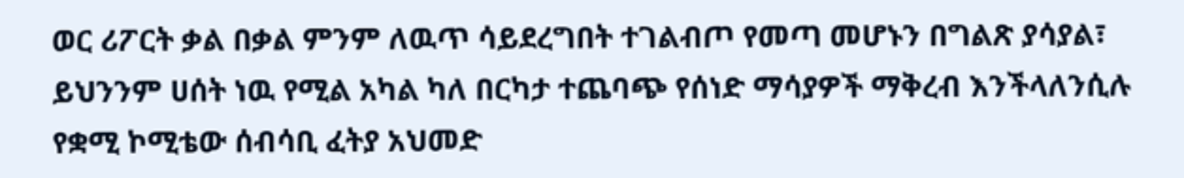ወር ሪፖርት ቃል በቃል ምንም ለዉጥ ሳይደረግበት ተገልብጦ የመጣ መሆኑን በግልጽ ያሳያል፣ ይህንንም ሀሰት ነዉ የሚል አካል ካለ በርካታ ተጨባጭ የሰነድ ማሳያዎች ማቅረብ እንችላለንሲሉ የቋሚ ኮሚቴው ሰብሳቢ ፈትያ አህመድ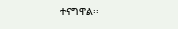ተናግዋል፡፡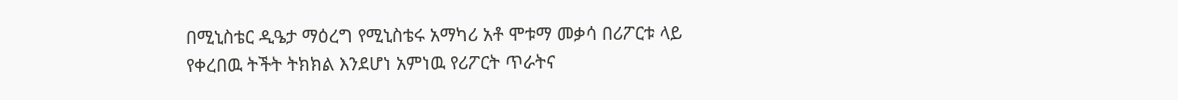በሚኒስቴር ዲዔታ ማዕረግ የሚኒስቴሩ አማካሪ አቶ ሞቱማ መቃሳ በሪፖርቱ ላይ የቀረበዉ ትችት ትክክል እንደሆነ አምነዉ የሪፖርት ጥራትና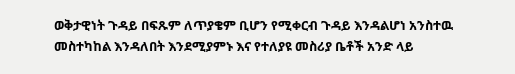ወቅታዊነት ጉዳይ በፍጹም ለጥያቄም ቢሆን የሚቀርብ ጉዳይ እንዳልሆነ አንስተዉ መስተካከል እንዳለበት እንደሚያምኑ እና የተለያዩ መስሪያ ቤቶች አንድ ላይ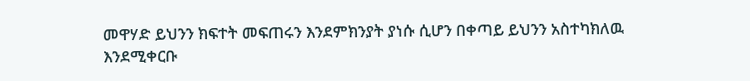መዋሃድ ይህንን ክፍተት መፍጠሩን እንደምክንያት ያነሱ ሲሆን በቀጣይ ይህንን አስተካክለዉ እንደሚቀርቡ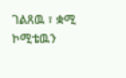ገልጸዉ ፣ ቋሚ ኮሚቴዉን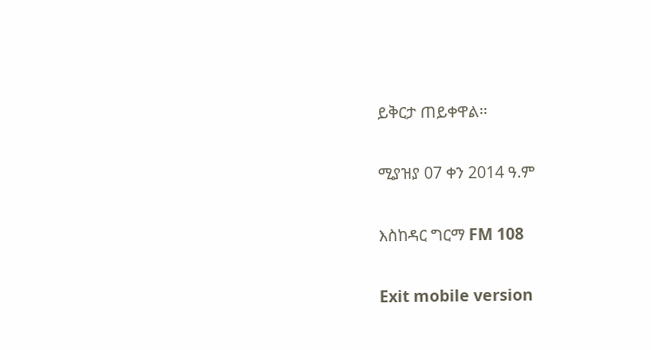ይቅርታ ጠይቀዋል፡፡

ሚያዝያ 07 ቀን 2014 ዓ.ም

እስከዳር ግርማ FM 108

Exit mobile version